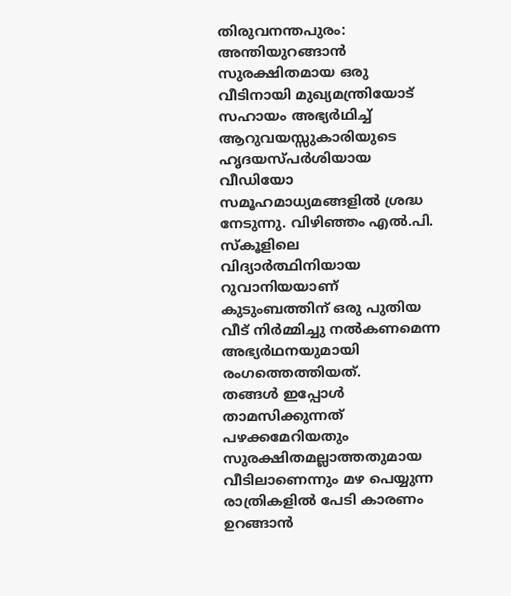തിരുവനന്തപുരം: അന്തിയുറങ്ങാൻ സുരക്ഷിതമായ ഒരു വീടിനായി മുഖ്യമന്ത്രിയോട് സഹായം അഭ്യർഥിച്ച് ആറുവയസ്സുകാരിയുടെ ഹൃദയസ്പർശിയായ വീഡിയോ സമൂഹമാധ്യമങ്ങളിൽ ശ്രദ്ധ നേടുന്നു. വിഴിഞ്ഞം എൽ.പി. സ്കൂളിലെ വിദ്യാർത്ഥിനിയായ റുവാനിയയാണ് കുടുംബത്തിന് ഒരു പുതിയ വീട് നിർമ്മിച്ചു നൽകണമെന്ന അഭ്യർഥനയുമായി രംഗത്തെത്തിയത്.
തങ്ങൾ ഇപ്പോൾ താമസിക്കുന്നത് പഴക്കമേറിയതും സുരക്ഷിതമല്ലാത്തതുമായ വീടിലാണെന്നും മഴ പെയ്യുന്ന രാത്രികളിൽ പേടി കാരണം ഉറങ്ങാൻ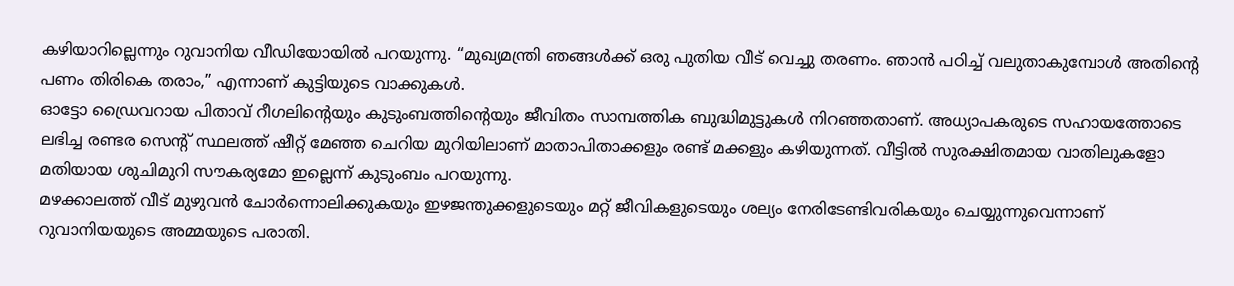കഴിയാറില്ലെന്നും റുവാനിയ വീഡിയോയിൽ പറയുന്നു. “മുഖ്യമന്ത്രി ഞങ്ങൾക്ക് ഒരു പുതിയ വീട് വെച്ചു തരണം. ഞാൻ പഠിച്ച് വലുതാകുമ്പോൾ അതിന്റെ പണം തിരികെ തരാം,” എന്നാണ് കുട്ടിയുടെ വാക്കുകൾ.
ഓട്ടോ ഡ്രൈവറായ പിതാവ് റീഗലിന്റെയും കുടുംബത്തിന്റെയും ജീവിതം സാമ്പത്തിക ബുദ്ധിമുട്ടുകൾ നിറഞ്ഞതാണ്. അധ്യാപകരുടെ സഹായത്തോടെ ലഭിച്ച രണ്ടര സെന്റ് സ്ഥലത്ത് ഷീറ്റ് മേഞ്ഞ ചെറിയ മുറിയിലാണ് മാതാപിതാക്കളും രണ്ട് മക്കളും കഴിയുന്നത്. വീട്ടിൽ സുരക്ഷിതമായ വാതിലുകളോ മതിയായ ശുചിമുറി സൗകര്യമോ ഇല്ലെന്ന് കുടുംബം പറയുന്നു.
മഴക്കാലത്ത് വീട് മുഴുവൻ ചോർന്നൊലിക്കുകയും ഇഴജന്തുക്കളുടെയും മറ്റ് ജീവികളുടെയും ശല്യം നേരിടേണ്ടിവരികയും ചെയ്യുന്നുവെന്നാണ് റുവാനിയയുടെ അമ്മയുടെ പരാതി.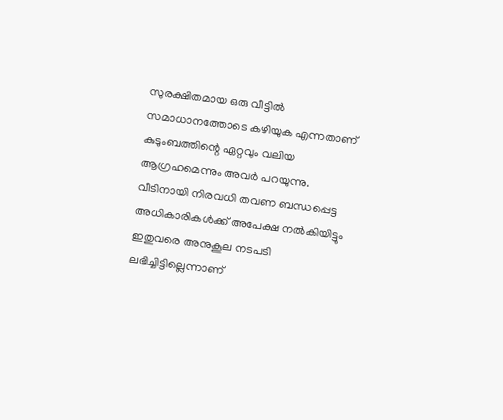സുരക്ഷിതമായ ഒരു വീട്ടിൽ സമാധാനത്തോടെ കഴിയുക എന്നതാണ് കുടുംബത്തിന്റെ ഏറ്റവും വലിയ ആഗ്രഹമെന്നും അവർ പറയുന്നു.
വീടിനായി നിരവധി തവണ ബന്ധപ്പെട്ട അധികാരികൾക്ക് അപേക്ഷ നൽകിയിട്ടും ഇതുവരെ അനുകൂല നടപടി ലഭിച്ചിട്ടില്ലെന്നാണ്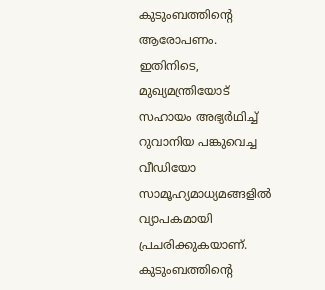കുടുംബത്തിന്റെ ആരോപണം. ഇതിനിടെ, മുഖ്യമന്ത്രിയോട് സഹായം അഭ്യർഥിച്ച് റുവാനിയ പങ്കുവെച്ച വീഡിയോ സാമൂഹ്യമാധ്യമങ്ങളിൽ വ്യാപകമായി പ്രചരിക്കുകയാണ്. കുടുംബത്തിന്റെ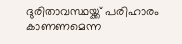ദുരിതാവസ്ഥയ്ക്ക് പരിഹാരം കാണണമെന്ന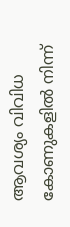ആവശ്യം വിവിധ കോണുകളിൽ നിന്ന്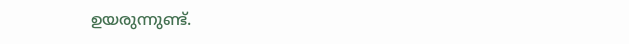ഉയരുന്നുണ്ട്.